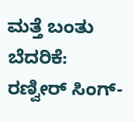ಮತ್ತೆ ಬಂತು ಬೆದರಿಕೆ: ರಣ್ವೀರ್ ಸಿಂಗ್-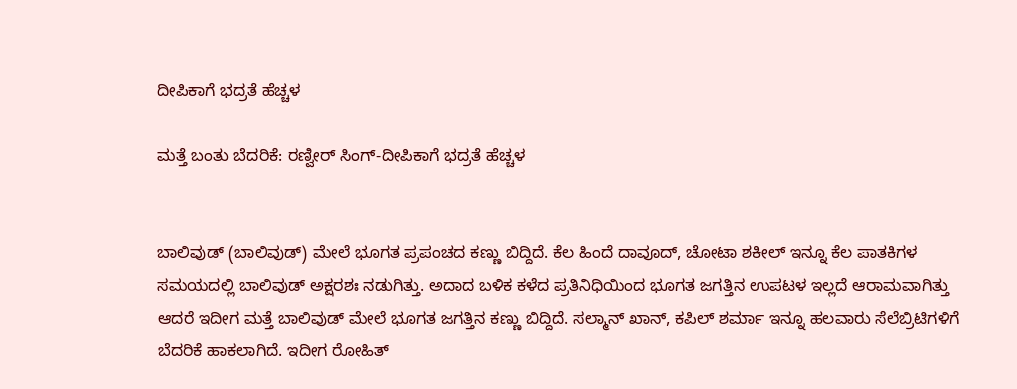ದೀಪಿಕಾಗೆ ಭದ್ರತೆ ಹೆಚ್ಚಳ

ಮತ್ತೆ ಬಂತು ಬೆದರಿಕೆ: ರಣ್ವೀರ್ ಸಿಂಗ್-ದೀಪಿಕಾಗೆ ಭದ್ರತೆ ಹೆಚ್ಚಳ


ಬಾಲಿವುಡ್ (ಬಾಲಿವುಡ್) ಮೇಲೆ ಭೂಗತ ಪ್ರಪಂಚದ ಕಣ್ಣು ಬಿದ್ದಿದೆ. ಕೆಲ ಹಿಂದೆ ದಾವೂದ್, ಚೋಟಾ ಶಕೀಲ್ ಇನ್ನೂ ಕೆಲ ಪಾತಕಿಗಳ ಸಮಯದಲ್ಲಿ ಬಾಲಿವುಡ್ ಅಕ್ಷರಶಃ ನಡುಗಿತ್ತು. ಅದಾದ ಬಳಿಕ ಕಳೆದ ಪ್ರತಿನಿಧಿಯಿಂದ ಭೂಗತ ಜಗತ್ತಿನ ಉಪಟಳ ಇಲ್ಲದೆ ಆರಾಮವಾಗಿತ್ತು ಆದರೆ ಇದೀಗ ಮತ್ತೆ ಬಾಲಿವುಡ್ ಮೇಲೆ ಭೂಗತ ಜಗತ್ತಿನ ಕಣ್ಣು ಬಿದ್ದಿದೆ. ಸಲ್ಮಾನ್ ಖಾನ್, ಕಪಿಲ್ ಶರ್ಮಾ ಇನ್ನೂ ಹಲವಾರು ಸೆಲೆಬ್ರಿಟಿಗಳಿಗೆ ಬೆದರಿಕೆ ಹಾಕಲಾಗಿದೆ. ಇದೀಗ ರೋಹಿತ್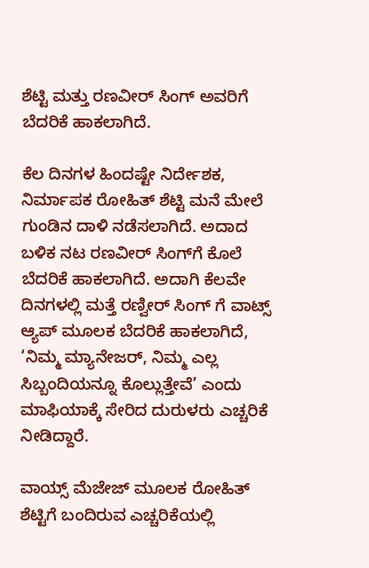ಶೆಟ್ಟಿ ಮತ್ತು ರಣವೀರ್ ಸಿಂಗ್ ಅವರಿಗೆ ಬೆದರಿಕೆ ಹಾಕಲಾಗಿದೆ.

ಕೆಲ ದಿನಗಳ ಹಿಂದಷ್ಟೇ ನಿರ್ದೇಶಕ, ನಿರ್ಮಾಪಕ ರೋಹಿತ್ ಶೆಟ್ಟಿ ಮನೆ ಮೇಲೆ ಗುಂಡಿನ ದಾಳಿ ನಡೆಸಲಾಗಿದೆ. ಅದಾದ ಬಳಿಕ ನಟ ರಣವೀರ್ ಸಿಂಗ್‌ಗೆ ಕೊಲೆ ಬೆದರಿಕೆ ಹಾಕಲಾಗಿದೆ. ಅದಾಗಿ ಕೆಲವೇ ದಿನಗಳಲ್ಲಿ ಮತ್ತೆ ರಣ್ವೀರ್ ಸಿಂಗ್ ಗೆ ವಾಟ್ಸ್ ಆ್ಯಪ್ ಮೂಲಕ ಬೆದರಿಕೆ ಹಾಕಲಾಗಿದೆ, ‘ನಿಮ್ಮ ಮ್ಯಾನೇಜರ್, ನಿಮ್ಮ ಎಲ್ಲ ಸಿಬ್ಬಂದಿಯನ್ನೂ ಕೊಲ್ಲುತ್ತೇವೆ’ ಎಂದು ಮಾಫಿಯಾಕ್ಕೆ ಸೇರಿದ ದುರುಳರು ಎಚ್ಚರಿಕೆ ನೀಡಿದ್ದಾರೆ.

ವಾಯ್ಸ್ ಮೆಜೇಜ್ ಮೂಲಕ ರೋಹಿತ್ ಶೆಟ್ಟಿಗೆ ಬಂದಿರುವ ಎಚ್ಚರಿಕೆಯಲ್ಲಿ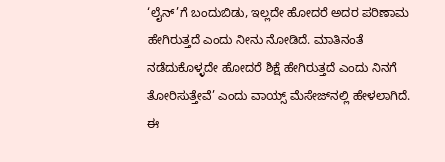‘ಲೈನ್’ಗೆ ಬಂದುಬಿಡು, ಇಲ್ಲದೇ ಹೋದರೆ ಅದರ ಪರಿಣಾಮ ಹೇಗಿರುತ್ತದೆ ಎಂದು ನೀನು ನೋಡಿದೆ. ಮಾತಿನಂತೆ ನಡೆದುಕೊಳ್ಳದೇ ಹೋದರೆ ಶಿಕ್ಷೆ ಹೇಗಿರುತ್ತದೆ ಎಂದು ನಿನಗೆ ತೋರಿಸುತ್ತೇವೆ’ ಎಂದು ವಾಯ್ಸ್ ಮೆಸೇಜ್‌ನಲ್ಲಿ ಹೇಳಲಾಗಿದೆ. ಈ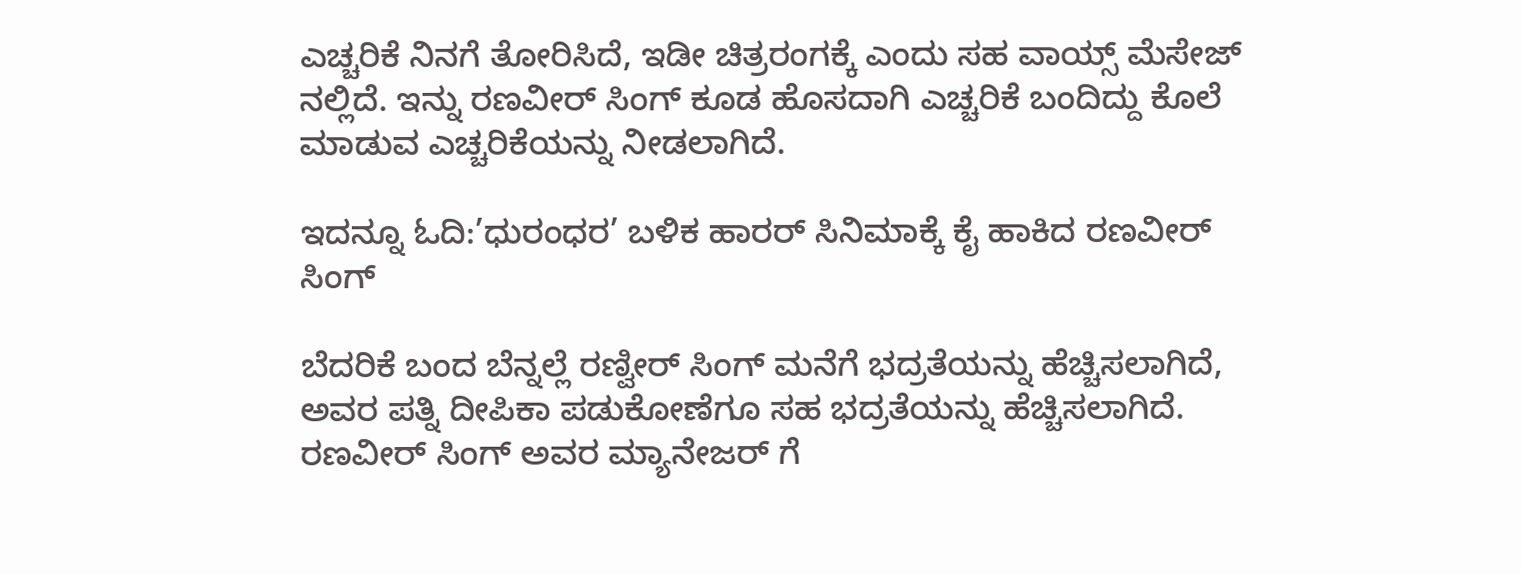ಎಚ್ಚರಿಕೆ ನಿನಗೆ ತೋರಿಸಿದೆ, ಇಡೀ ಚಿತ್ರರಂಗಕ್ಕೆ ಎಂದು ಸಹ ವಾಯ್ಸ್ ಮೆಸೇಜ್ ನಲ್ಲಿದೆ. ಇನ್ನು ರಣವೀರ್ ಸಿಂಗ್ ಕೂಡ ಹೊಸದಾಗಿ ಎಚ್ಚರಿಕೆ ಬಂದಿದ್ದು ಕೊಲೆ ಮಾಡುವ ಎಚ್ಚರಿಕೆಯನ್ನು ನೀಡಲಾಗಿದೆ.

ಇದನ್ನೂ ಓದಿ:’ಧುರಂಧರ’ ಬಳಿಕ ಹಾರರ್ ಸಿನಿಮಾಕ್ಕೆ ಕೈ ಹಾಕಿದ ರಣವೀರ್ ಸಿಂಗ್

ಬೆದರಿಕೆ ಬಂದ ಬೆನ್ನಲ್ಲೆ ರಣ್ವೀರ್ ಸಿಂಗ್ ಮನೆಗೆ ಭದ್ರತೆಯನ್ನು ಹೆಚ್ಚಿಸಲಾಗಿದೆ, ಅವರ ಪತ್ನಿ ದೀಪಿಕಾ ಪಡುಕೋಣೆಗೂ ಸಹ ಭದ್ರತೆಯನ್ನು ಹೆಚ್ಚಿಸಲಾಗಿದೆ. ರಣವೀರ್ ಸಿಂಗ್ ಅವರ ಮ್ಯಾನೇಜರ್ ಗೆ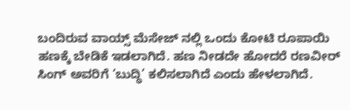ಬಂದಿರುವ ವಾಯ್ಸ್ ಮೆಸೇಜ್ ನಲ್ಲಿ ಒಂದು ಕೋಟಿ ರೂಪಾಯಿ ಹಣಕ್ಕೆ ಬೇಡಿಕೆ ಇಡಲಾಗಿದೆ. ಹಣ ನೀಡದೇ ಹೋದರೆ ರಣವೀರ್ ಸಿಂಗ್ ಅವರಿಗೆ ‘ಬುದ್ಧಿ’ ಕಲಿಸಲಾಗಿದೆ ಎಂದು ಹೇಳಲಾಗಿದೆ.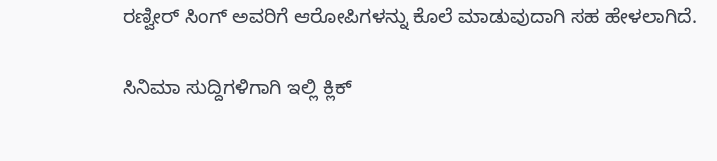ರಣ್ವೀರ್ ಸಿಂಗ್ ಅವರಿಗೆ ಆರೋಪಿಗಳನ್ನು ಕೊಲೆ ಮಾಡುವುದಾಗಿ ಸಹ ಹೇಳಲಾಗಿದೆ.

ಸಿನಿಮಾ ಸುದ್ದಿಗಳಿಗಾಗಿ ಇಲ್ಲಿ ಕ್ಲಿಕ್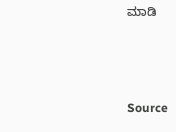ಮಾಡಿ



Source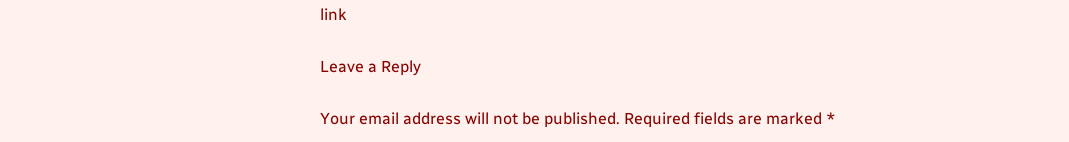link

Leave a Reply

Your email address will not be published. Required fields are marked *